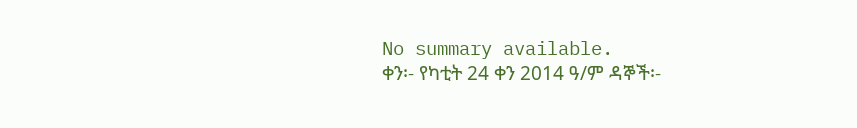No summary available.
ቀን፡- የካቲት 24 ቀን 2014 ዓ/ም ዳኞች፡-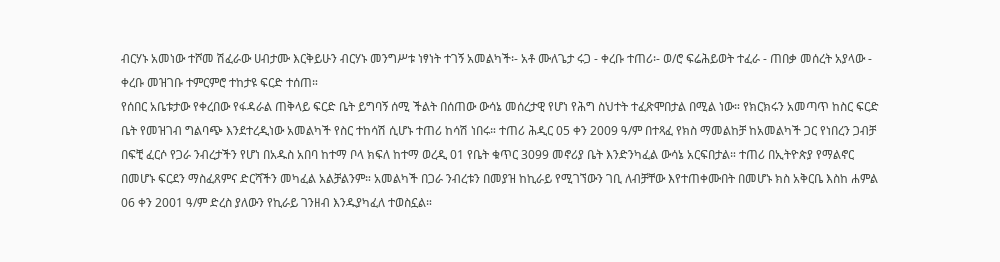ብርሃኑ አመነው ተሾመ ሽፈራው ሀብታሙ እርቅይሁን ብርሃኑ መንግሥቱ ነፃነት ተገኝ አመልካች፡- አቶ ሙለጌታ ሩጋ - ቀረቡ ተጠሪ፡- ወ/ሮ ፍሬሕይወት ተፈራ - ጠበቃ መሰረት አያላው - ቀረቡ መዝገቡ ተምርምሮ ተከታዩ ፍርድ ተሰጠ።
የሰበር አቤቱታው የቀረበው የፋዳራል ጠቅላይ ፍርድ ቤት ይግባኝ ሰሚ ችልት በሰጠው ውሳኔ መሰረታዊ የሆነ የሕግ ስህተት ተፈጽሞበታል በሚል ነው። የክርክሩን አመጣጥ ከስር ፍርድ ቤት የመዝገብ ግልባጭ እንደተረዲነው አመልካች የስር ተከሳሽ ሲሆኑ ተጠሪ ከሳሽ ነበሩ። ተጠሪ ሕዲር 05 ቀን 2009 ዓ/ም በተጻፈ የክስ ማመልከቻ ከአመልካች ጋር የነበረን ጋብቻ በፍቺ ፈርሶ የጋራ ንብረታችን የሆነ በአዱስ አበባ ከተማ ቦላ ክፍለ ከተማ ወረዲ 01 የቤት ቁጥር 3099 መኖሪያ ቤት እንድንካፈል ውሳኔ አርፍበታል። ተጠሪ በኢትዮጵያ የማልኖር በመሆኑ ፍርደን ማስፈጸምና ድርሻችን መካፈል አልቻልንም። አመልካች በጋራ ንብረቱን በመያዝ ከኪራይ የሚገኘውን ገቢ ለብቻቸው እየተጠቀሙበት በመሆኑ ክስ አቅርቤ እስከ ሐምል 06 ቀን 2001 ዓ/ም ድረስ ያለውን የኪራይ ገንዘብ እንዱያካፈለ ተወስኗል።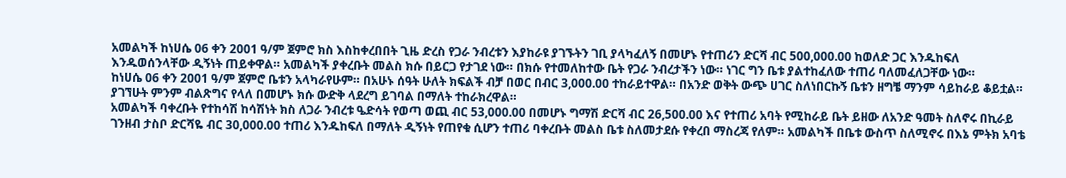አመልካች ከነሀሴ 06 ቀን 2001 ዓ/ም ጀምሮ ክስ እስከቀረበበት ጊዜ ድረስ የጋራ ንብረቱን እያከራዩ ያገኙትን ገቢ ያላካፈለኝ በመሆኑ የተጠሪን ድርሻ ብር 500,000.00 ከወለድ ጋር እንዱከፍለ እንዱወሰንላቸው ዲኝነት ጠይቀዋል። አመልካች ያቀረቡት መልስ ክሱ በይርጋ የታገደ ነው። በክሱ የተመለከተው ቤት የጋራ ንብረታችን ነው። ነገር ግን ቤቱ ያልተከፈለው ተጠሪ ባለመፈለጋቸው ነው።
ከነሀሴ 06 ቀን 2001 ዓ/ም ጀምሮ ቤቱን አላካራየሁም። በአሁኑ ሰዓት ሁለት ክፍልች ብቻ በወር በብር 3,000.00 ተከራይተዋል። በአንድ ወቅት ውጭ ሀገር ስለነበርኩኝ ቤቱን ዘግቼ ማንም ሳይከራይ ቆይቷል። ያገኘሁት ምንም ብልጽግና የላለ በመሆኑ ክሱ ውድቅ ላደረግ ይገባል በማለት ተከራክረዋል።
አመልካች ባቀረቡት የተከሳሽ ከሳሽነት ክስ ለጋራ ንብረቱ ዔድሳት የወጣ ወጪ ብር 53,000.00 በመሆኑ ግማሽ ድርሻ ብር 26,500.00 እና የተጠሪ አባት የሚከራይ ቤት ይዘው ለአንድ ዓመት ስለኖሩ በኪራይ ገንዘብ ታስቦ ድርሻዬ ብር 30,000.00 ተጠሪ እንዱከፍለ በማለት ዲኝነት የጠየቁ ሲሆን ተጠሪ ባቀረቡት መልስ ቤቱ ስለመታደሱ የቀረበ ማስረጃ የለም። አመልካች በቤቱ ውስጥ ስለሚኖሩ በእኔ ምትክ አባቴ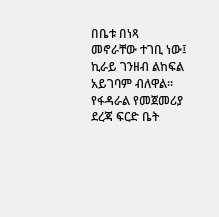በቤቱ በነጻ መኖራቸው ተገቢ ነው፤ ኪራይ ገንዘብ ልከፍል አይገባም ብለዋል።
የፋዳራል የመጀመሪያ ደረጃ ፍርድ ቤት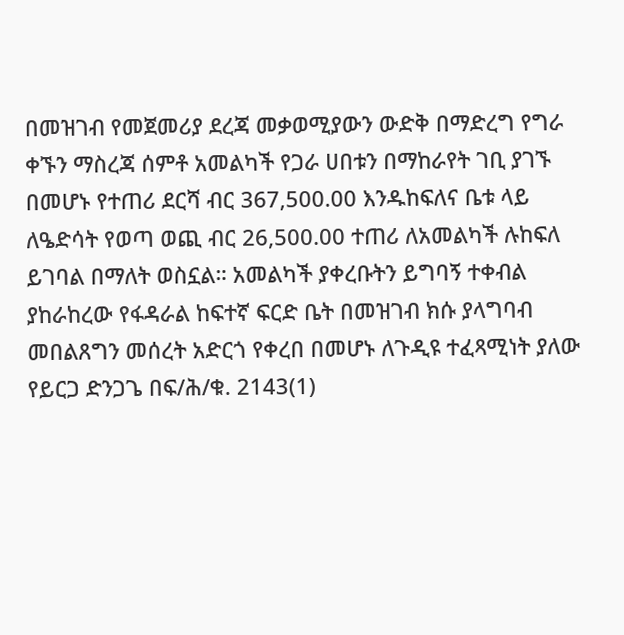በመዝገብ የመጀመሪያ ደረጃ መቃወሚያውን ውድቅ በማድረግ የግራ ቀኙን ማስረጃ ሰምቶ አመልካች የጋራ ሀበቱን በማከራየት ገቢ ያገኙ በመሆኑ የተጠሪ ደርሻ ብር 367,500.00 እንዱከፍለና ቤቱ ላይ ለዔድሳት የወጣ ወጪ ብር 26,500.00 ተጠሪ ለአመልካች ሉከፍለ ይገባል በማለት ወስኗል። አመልካች ያቀረቡትን ይግባኝ ተቀብል ያከራከረው የፋዳራል ከፍተኛ ፍርድ ቤት በመዝገብ ክሱ ያላግባብ መበልጸግን መሰረት አድርጎ የቀረበ በመሆኑ ለጉዲዩ ተፈጻሚነት ያለው የይርጋ ድንጋጌ በፍ/ሕ/ቁ. 2143(1)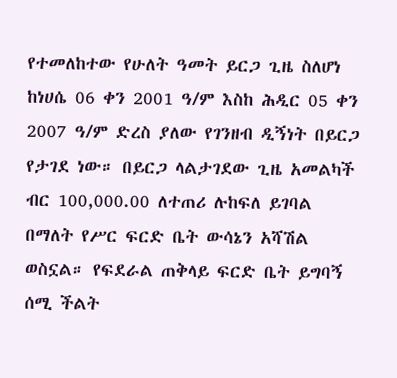የተመለከተው የሁለት ዓመት ይርጋ ጊዜ ስለሆነ ከነሀሴ 06 ቀን 2001 ዓ/ም እስከ ሕዲር 05 ቀን 2007 ዓ/ም ድረስ ያለው የገንዘብ ዲኝነት በይርጋ የታገደ ነው። በይርጋ ላልታገደው ጊዜ አመልካች ብር 100,000.00 ለተጠሪ ሉከፍለ ይገባል በማለት የሥር ፍርድ ቤት ውሳኔን አሻሽል ወስኗል። የፍደራል ጠቅላይ ፍርድ ቤት ይግባኝ ሰሚ ችልት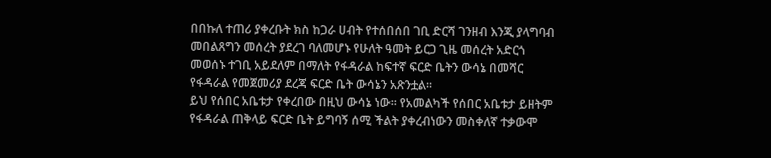በበኩለ ተጠሪ ያቀረቡት ክስ ከጋራ ሀብት የተሰበሰበ ገቢ ድርሻ ገንዘብ እንጂ ያላግባብ መበልጸግን መሰረት ያደረገ ባለመሆኑ የሁለት ዓመት ይርጋ ጊዜ መሰረት አድርጎ መወሰኑ ተገቢ አይደለም በማለት የፋዳራል ከፍተኛ ፍርድ ቤትን ውሳኔ በመሻር የፋዳራል የመጀመሪያ ደረጃ ፍርድ ቤት ውሳኔን አጽንቷል።
ይህ የሰበር አቤቱታ የቀረበው በዚህ ውሳኔ ነው። የአመልካች የሰበር አቤቱታ ይዘትም የፋዳራል ጠቅላይ ፍርድ ቤት ይግባኝ ሰሚ ችልት ያቀረብነውን መስቀለኛ ተቃውሞ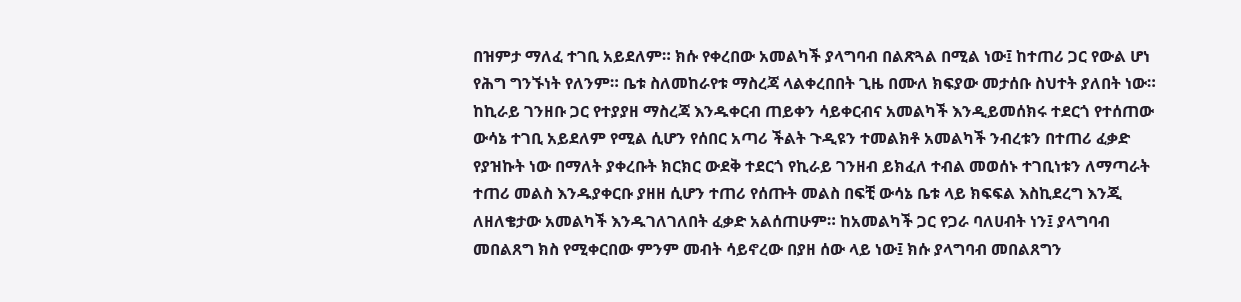በዝምታ ማለፈ ተገቢ አይደለም። ክሱ የቀረበው አመልካች ያላግባብ በልጽጓል በሚል ነው፤ ከተጠሪ ጋር የውል ሆነ የሕግ ግንኙነት የለንም። ቤቱ ስለመከራየቱ ማስረጃ ላልቀረበበት ጊዜ በሙለ ክፍያው መታሰቡ ስህተት ያለበት ነው። ከኪራይ ገንዘቡ ጋር የተያያዘ ማስረጃ እንዱቀርብ ጠይቀን ሳይቀርብና አመልካች እንዲይመሰክሩ ተደርጎ የተሰጠው ውሳኔ ተገቢ አይደለም የሚል ሲሆን የሰበር አጣሪ ችልት ጉዲዩን ተመልክቶ አመልካች ንብረቱን በተጠሪ ፈቃድ የያዝኩት ነው በማለት ያቀረቡት ክርክር ውደቅ ተደርጎ የኪራይ ገንዘብ ይክፈለ ተብል መወሰኑ ተገቢነቱን ለማጣራት ተጠሪ መልስ እንዱያቀርቡ ያዘዘ ሲሆን ተጠሪ የሰጡት መልስ በፍቺ ውሳኔ ቤቱ ላይ ክፍፍል እስኪደረግ እንጂ ለዘለቄታው አመልካች እንዱገለገለበት ፈቃድ አልሰጠሁም። ከአመልካች ጋር የጋራ ባለሀብት ነን፤ ያላግባብ መበልጸግ ክስ የሚቀርበው ምንም መብት ሳይኖረው በያዘ ሰው ላይ ነው፤ ክሱ ያላግባብ መበልጸግን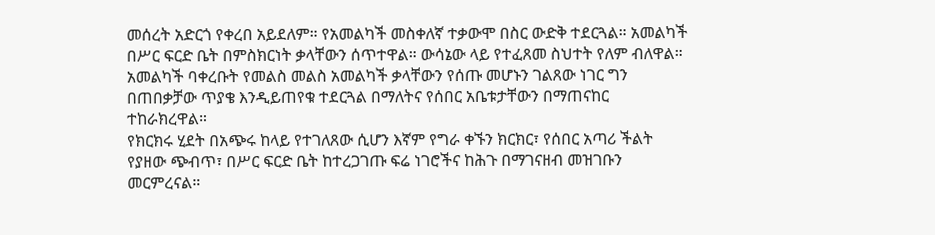መሰረት አድርጎ የቀረበ አይደለም። የአመልካች መስቀለኛ ተቃውሞ በስር ውድቅ ተደርጓል። አመልካች በሥር ፍርድ ቤት በምስክርነት ቃላቸውን ሰጥተዋል። ውሳኔው ላይ የተፈጸመ ስህተት የለም ብለዋል። አመልካች ባቀረቡት የመልስ መልስ አመልካች ቃላቸውን የሰጡ መሆኑን ገልጸው ነገር ግን በጠበቃቻው ጥያቄ እንዲይጠየቁ ተደርጓል በማለትና የሰበር አቤቱታቸውን በማጠናከር ተከራክረዋል።
የክርክሩ ሂደት በአጭሩ ከላይ የተገለጸው ሲሆን እኛም የግራ ቀኙን ክርክር፣ የሰበር አጣሪ ችልት የያዘው ጭብጥ፣ በሥር ፍርድ ቤት ከተረጋገጡ ፍሬ ነገሮችና ከሕጉ በማገናዘብ መዝገቡን መርምረናል።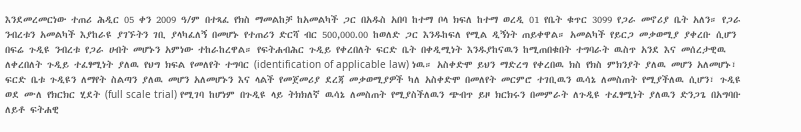እንደመረመርነው ተጠሪ ሕዲር 05 ቀን 2009 ዓ/ም በተጻፈ የክስ ማመልከቻ ከአመልካች ጋር በአዱስ አበባ ከተማ ቦላ ክፍለ ከተማ ወረዲ 01 የቤት ቁጥር 3099 የጋራ መኖሪያ ቤት አለን። የጋራ ንብረቱን አመልካች እያከራዩ ያገኙትን ገቢ ያላካፈለኝ በመሆኑ የተጠሪን ድርሻ ብር 500,000.00 ከወለድ ጋር እንዱከፍለ የሚል ዲኝነት ጠይቀዋል። አመልካች የይርጋ መቃወሚያ ያቀረቡ ሲሆን በፍሬ ጉዲዩ ንብረቱ የጋራ ሀብት መሆኑን አምነው ተከራከረዋል። የፍትሐብሕር ጉዲይ የቀረበለት ፍርድ ቤት በቀዲሚነት እንዱያከናዉን ከሚጠበቁበት ተግባራት ዉስጥ አንደ እና መሰረታዊዉ ለቀረበለት ጉዲይ ተፈፃሚነት ያለዉ የህግ ክፍል የመለየት ተግባር (identification of applicable law) ነዉ። አስቀድሞ ይህን ማድረግ የቀረበዉ ክስ የክስ ምክንያት ያለዉ መሆን አለመሆኑ፣ ፍርድ ቤቱ ጉዲዩን ለማየት ስልጣን ያለዉ መሆን አለመሆኑን እና ላልች የመጀመሪያ ደረጃ መቃወሚያዎች ካለ አስቀድሞ በመለየት መርምሮ ተገቢዉን ዉሳኔ ለመስጠት የሚያችለዉ ሲሆን፣ ጉዲዩ ወደ ሙለ የክርክር ሂደት (full scale trial) የሚገባ ከሆነም በጉዲዩ ላይ ትክክለኛ ዉሳኔ ለመስጠት የሚያስችለዉን ጭብጥ ይዞ ክርክሩን በመምራት ለጉዲዩ ተፈፃሚነት ያለዉን ድንጋጌ በአግባቡ ለይቶ ፍትሐዊ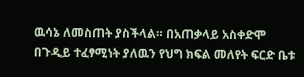ዉሳኔ ለመስጠት ያስችላል። በአጠቃላይ አስቀድሞ በጉዲይ ተፈፃሚነት ያለዉን የህግ ክፍል መለየት ፍርድ ቤቱ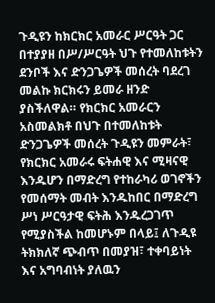ጉዲዩን ከክርክር አመራር ሥርዓት ጋር በተያያዘ በሥ/ሥርዓት ህጉ የተመለከቱትን ደንቦች እና ድንጋጌዎች መሰረት ባደረገ መልኩ ክርክሩን ይመራ ዘንድ ያስችለዋል። የክርክር አመራርን አስመልክቶ በህጉ በተመለከቱት ድንጋጌዎች መሰረት ጉዲዩን መምራት፣ የክርክር አመራሩ ፍትሐዊ እና ሚዛናዊ እንዱሆን በማድረግ የተከራካሪ ወገኖችን የመሰማት መብት እንዱከበር በማድረግ ሥነ ሥርዓታዊ ፍትሕ እንዱረጋገጥ የሚያስችል ከመሆኑም በላይ፤ ለጉዲዩ ትክክለኛ ጭብጥ በመያዝ፣ ተቀባይነት እና አግባብነት ያለዉን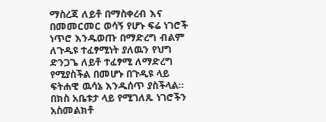ማስረጃ ለይቶ በማስቀረብ እና በመመርመር ወሳኝ የሆኑ ፍሬ ነገሮች ነጥሮ እንዱወጡ በማድረግ ብልም ለጉዲዩ ተፈፃሚነት ያለዉን የህግ ድንጋጌ ለይቶ ተፈፃሚ ለማድረግ የሚያስችል በመሆኑ በጉዲዩ ላይ ፍትሐዊ ዉሳኔ እንዱሰጥ ያስችላል።
በክስ አቤቱታ ላይ የሚገለጹ ነገሮችን አስመልክቶ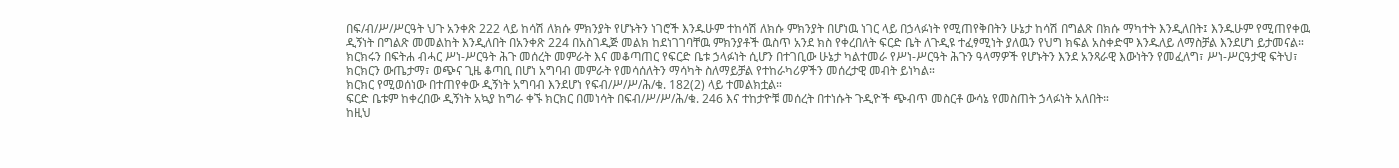በፍ/ብ/ሥ/ሥርዓት ህጉ አንቀጽ 222 ላይ ከሳሽ ለክሱ ምክንያት የሆኑትን ነገሮች እንዱሁም ተከሳሽ ለክሱ ምክንያት በሆነዉ ነገር ላይ በኃላፉነት የሚጠየቅበትን ሁኔታ ከሳሽ በግልጽ በክሱ ማካተት እንዲለበት፤ እንዱሁም የሚጠየቀዉ ዲኝነት በግልጽ መመልከት እንዲለበት በአንቀጽ 224 በአስገዲጅ መልክ ከደነገገባቸዉ ምክንያቶች ዉስጥ አንደ ክስ የቀረበለት ፍርድ ቤት ለጉዲዩ ተፈፃሚነት ያለዉን የህግ ክፍል አስቀድሞ እንዱለይ ለማስቻል እንደሆነ ይታመናል። ክርክሩን በፍትሐ ብሓር ሥነ-ሥርዓት ሕጉ መሰረት መምራት እና መቆጣጠር የፍርድ ቤቱ ኃላፉነት ሲሆን በተገቢው ሁኔታ ካልተመራ የሥነ-ሥርዓት ሕጉን ዓላማዎች የሆኑትን እንደ አንጻራዊ እውነትን የመፈለግ፣ ሥነ-ሥርዓታዊ ፍትህ፣ ክርክርን ውጤታማ፣ ወጭና ጊዜ ቆጣቢ በሆነ አግባብ መምራት የመሳሰለትን ማሳካት ስለማይቻል የተከራካሪዎችን መሰረታዊ መብት ይነካል።
ክርክር የሚወሰነው በተጠየቀው ዲኝነት አግባብ እንደሆነ የፍብ/ሥ/ሥ/ሕ/ቁ. 182(2) ላይ ተመልክቷል።
ፍርድ ቤቱም ከቀረበው ዲኝነት አኳያ ከግራ ቀኙ ክርክር በመነሳት በፍብ/ሥ/ሥ/ሕ/ቁ. 246 እና ተከታዮቹ መሰረት በተነሱት ጉዲዮች ጭብጥ መስርቶ ውሳኔ የመስጠት ኃላፉነት አለበት።
ከዚህ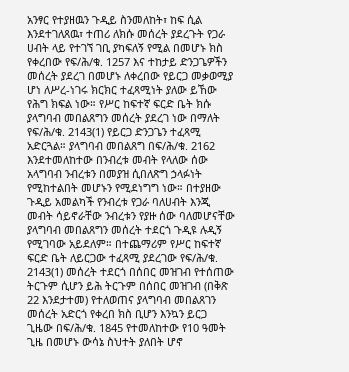አንፃር የተያዘዉን ጉዲይ ስንመለከት፣ ከፍ ሲል እንደተገለጸዉ፣ ተጠሪ ለክሱ መሰረት ያደረጉት የጋራ ሀብት ላይ የተገኘ ገቢ ያካፍለኝ የሚል በመሆኑ ክስ የቀረበው የፍ/ሕ/ቁ. 1257 እና ተከታይ ድንጋጌዎችን መሰረት ያደረገ በመሆኑ ለቀረበው የይርጋ መቃወሚያ ሆነ ለሥረ-ነገሩ ክርክር ተፈጻሚነት ያለው ይኸው የሕግ ክፍል ነው። የሥር ከፍተኛ ፍርድ ቤት ክሱ ያላግባብ መበልጸግን መሰረት ያደረገ ነው በማለት የፍ/ሕ/ቁ. 2143(1) የይርጋ ድንጋጌን ተፈጻሚ አድርጓል። ያላግባብ መበልጸግ በፍ/ሕ/ቁ. 2162 እንደተመለከተው በንብረቱ መብት የላለው ሰው አላግባብ ንብረቱን በመያዝ ሲበለጽግ ኃላፉነት የሚከተልበት መሆኑን የሚደነግግ ነው። በተያዘው ጉዲይ አመልካች የንብረቱ የጋራ ባለሀብት እንጂ መብት ሳይኖራቸው ንብረቱን የያዙ ሰው ባለመሆናቸው ያላግባብ መበልጸግን መሰረት ተደርጎ ጉዲዩ ሉዲኝ የሚገባው አይደለም። በተጨማሪም የሥር ከፍተኛ ፍርድ ቤት ለይርጋው ተፈጻሚ ያደረገው የፍ/ሕ/ቁ. 2143(1) መሰረት ተደርጎ በሰበር መዝገብ የተሰጠው ትርጉም ሲሆን ይሕ ትርጉም በሰበር መዝገብ (በቅጽ 22 እንደታተመ) የተለወጠና ያላግባብ መበልጸገን መሰረት አድርጎ የቀረበ ክስ ቢሆን እንኳን ይርጋ ጊዜው በፍ/ሕ/ቁ. 1845 የተመለከተው የ10 ዓመት ጊዜ በመሆኑ ውሳኔ ስህተት ያለበት ሆኖ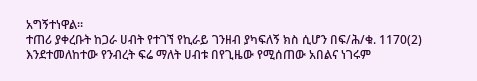አግኝተነዋል።
ተጠሪ ያቀረቡት ከጋራ ሀብት የተገኘ የኪራይ ገንዘብ ያካፍለኝ ክስ ሲሆን በፍ/ሕ/ቁ. 1170(2) እንደተመለከተው የንብረት ፍሬ ማለት ሀብቱ በየጊዜው የሚሰጠው አበልና ነገሩም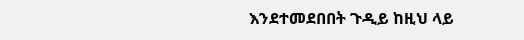እንደተመደበበት ጉዲይ ከዚህ ላይ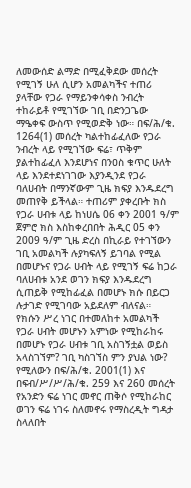ለመውሰድ ልማድ በሚፈቅደው መሰረት የሚገኝ ሁለ ሲሆን አመልካችና ተጠሪ ያላቸው የጋራ የማይንቀሳቀስ ንብረት ተከራይቶ የሚገኘው ገቢ በድንጋጌው ማዔቀፍ ውስጥ የሚወድቅ ነው። በፍ/ሕ/ቁ. 1264(1) መሰረት ካልተከፊፈለው የጋራ ንብረት ላይ የሚገኘው ፍሬ፣ ጥቅም ያልተከፊፈለ እንደሆነና በንዐስ ቁጥር ሁለት ላይ እንደተደነገገው እያንዲንደ የጋራ ባለሀብት በማንኛውም ጊዜ ክፍያ እንዱደረግ መጠየቅ ይችላል። ተጠሪም ያቀረቡት ክስ የጋራ ሀብቱ ላይ ከነሀሴ 06 ቀን 2001 ዓ/ም ጀምሮ ክስ እስከቀረበበት ሕዲር 05 ቀን 2009 ዓ/ም ጊዜ ድረስ በኪራይ የተገኘውን ገቢ አመልካች ሉያካፍለኝ ይገባል የሚል በመሆኑና የጋራ ሀብት ላይ የሚገኝ ፍሬ ከጋራ ባለሀብቱ አንደ ወገን ክፍያ እንዱደረግ ሲጠይቅ የሚከፊፈል በመሆኑ ክሱ በይርጋ ሉታገድ የሚገባው አይደለም ብለናል።
የክሱን ሥረ ነገር በተመለከተ አመልካች የጋራ ሀብት መሆኑን አምነው የሚከራከሩ በመሆኑ የጋራ ሀብቱ ገቢ አስገኝቷል ወይስ አላስገኘም? ገቢ ካስገኘስ ምን ያህል ነው? የሚለውን በፍ/ሕ/ቁ. 2001(1) እና በፍብ/ሥ/ሥ/ሕ/ቁ. 259 እና 260 መሰረት የአንድን ፍሬ ነገር መኖር ጠቅሶ የሚከራከር ወገን ፍሬ ነገሩ ስለመኖሩ የማስረዲት ግዳታ ስላለበት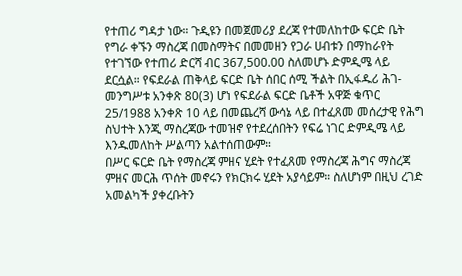የተጠሪ ግዳታ ነው። ጉዲዩን በመጀመሪያ ደረጃ የተመለከተው ፍርድ ቤት የግራ ቀኙን ማስረጃ በመስማትና በመመዘን የጋራ ሀብቱን በማከራየት የተገኘው የተጠሪ ድርሻ ብር 367,500.00 ስለመሆኑ ድምዲሜ ላይ ደርሷል። የፍደራል ጠቅላይ ፍርድ ቤት ሰበር ሰሚ ችልት በኢፋዱሪ ሕገ-መንግሥቱ አንቀጽ 80(3) ሆነ የፍደራል ፍርድ ቤቶች አዋጅ ቁጥር 25/1988 አንቀጽ 10 ላይ በመጨረሻ ውሳኔ ላይ በተፈጸመ መሰረታዊ የሕግ ስህተት እንጂ ማስረጃው ተመዝኖ የተደረሰበትን የፍሬ ነገር ድምዲሜ ላይ እንዱመለከት ሥልጣን አልተሰጠውም።
በሥር ፍርድ ቤት የማስረጃ ምዘና ሂደት የተፈጸመ የማስረጃ ሕግና ማስረጃ ምዘና መርሕ ጥሰት መኖሩን የክርክሩ ሂደት አያሳይም። ስለሆነም በዚህ ረገድ አመልካች ያቀረቡትን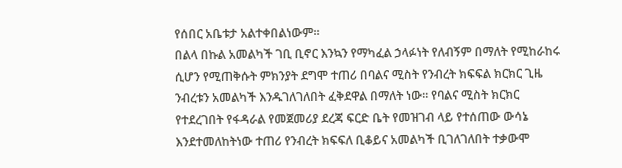የሰበር አቤቱታ አልተቀበልነውም።
በልላ በኩል አመልካች ገቢ ቢኖር እንኳን የማካፈል ኃላፉነት የለብኝም በማለት የሚከራከሩ ሲሆን የሚጠቅሱት ምክንያት ደግሞ ተጠሪ በባልና ሚስት የንብረት ክፍፍል ክርክር ጊዜ ንብረቱን አመልካች እንዱገለገለበት ፈቅደዋል በማለት ነው። የባልና ሚስት ክርክር የተደረገበት የፋዳራል የመጀመሪያ ደረጃ ፍርድ ቤት የመዝገብ ላይ የተሰጠው ውሳኔ እንደተመለከትነው ተጠሪ የንብረት ክፍፍለ ቢቆይና አመልካች ቢገለገለበት ተቃውሞ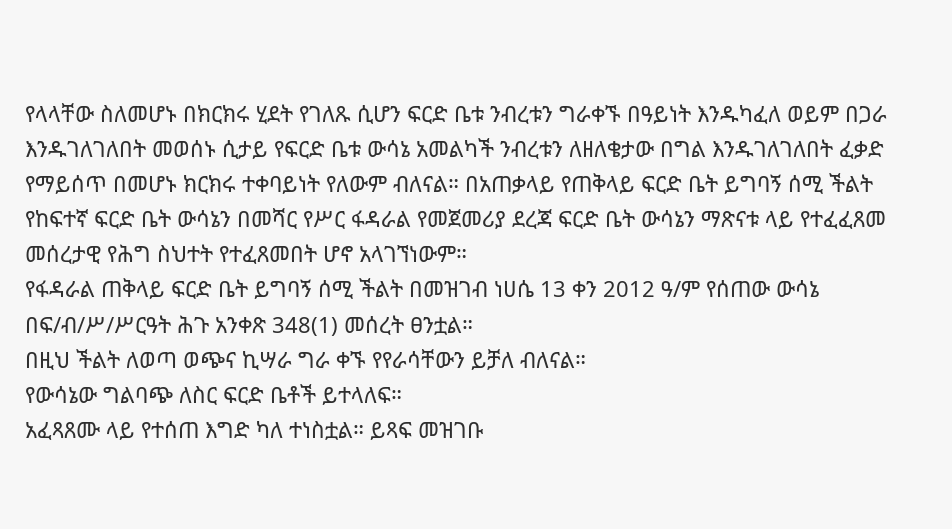የላላቸው ስለመሆኑ በክርክሩ ሂደት የገለጹ ሲሆን ፍርድ ቤቱ ንብረቱን ግራቀኙ በዓይነት እንዱካፈለ ወይም በጋራ እንዱገለገለበት መወሰኑ ሲታይ የፍርድ ቤቱ ውሳኔ አመልካች ንብረቱን ለዘለቄታው በግል እንዱገለገለበት ፈቃድ የማይሰጥ በመሆኑ ክርክሩ ተቀባይነት የለውም ብለናል። በአጠቃላይ የጠቅላይ ፍርድ ቤት ይግባኝ ሰሚ ችልት የከፍተኛ ፍርድ ቤት ውሳኔን በመሻር የሥር ፋዳራል የመጀመሪያ ደረጃ ፍርድ ቤት ውሳኔን ማጽናቱ ላይ የተፈፈጸመ መሰረታዊ የሕግ ስህተት የተፈጸመበት ሆኖ አላገኘነውም።
የፋዳራል ጠቅላይ ፍርድ ቤት ይግባኝ ሰሚ ችልት በመዝገብ ነሀሴ 13 ቀን 2012 ዓ/ም የሰጠው ውሳኔ በፍ/ብ/ሥ/ሥርዓት ሕጉ አንቀጽ 348(1) መሰረት ፀንቷል።
በዚህ ችልት ለወጣ ወጭና ኪሣራ ግራ ቀኙ የየራሳቸውን ይቻለ ብለናል።
የውሳኔው ግልባጭ ለስር ፍርድ ቤቶች ይተላለፍ።
አፈጻጸሙ ላይ የተሰጠ እግድ ካለ ተነስቷል። ይጻፍ መዝገቡ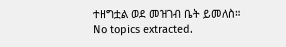ተዘግቷል ወደ መዝገብ ቤት ይመለስ።
No topics extracted.